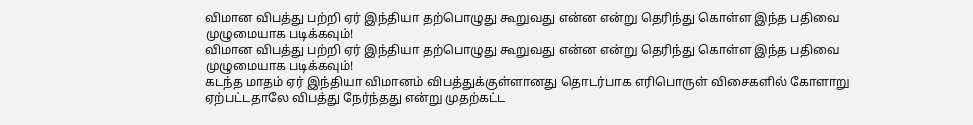விமான விபத்து பற்றி ஏர் இந்தியா தற்பொழுது கூறுவது என்ன என்று தெரிந்து கொள்ள இந்த பதிவை முழுமையாக படிக்கவும்!
விமான விபத்து பற்றி ஏர் இந்தியா தற்பொழுது கூறுவது என்ன என்று தெரிந்து கொள்ள இந்த பதிவை முழுமையாக படிக்கவும்!
கடந்த மாதம் ஏர் இந்தியா விமானம் விபத்துக்குள்ளானது தொடர்பாக எரிபொருள் விசைகளில் கோளாறு ஏற்பட்டதாலே விபத்து நேர்ந்தது என்று முதற்கட்ட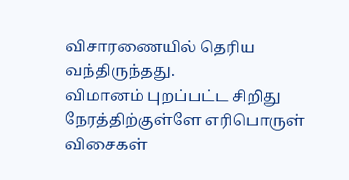விசாரணையில் தெரிய வந்திருந்தது.
விமானம் புறப்பட்ட சிறிது நேரத்திற்குள்ளே எரிபொருள் விசைகள்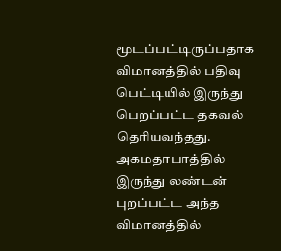மூடப்பட்டிருப்பதாக விமானத்தில் பதிவு பெட்டியில் இருந்து பெறப்பட்ட தகவல் தெரியவந்தது.
அகமதாபாத்தில் இருந்து லண்டன் புறப்பட்ட அந்த விமானத்தில்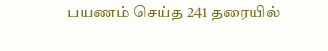பயணம் செய்த 241 தரையில்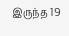இருந்த 19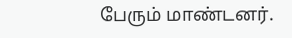பேரும் மாண்டனர்.